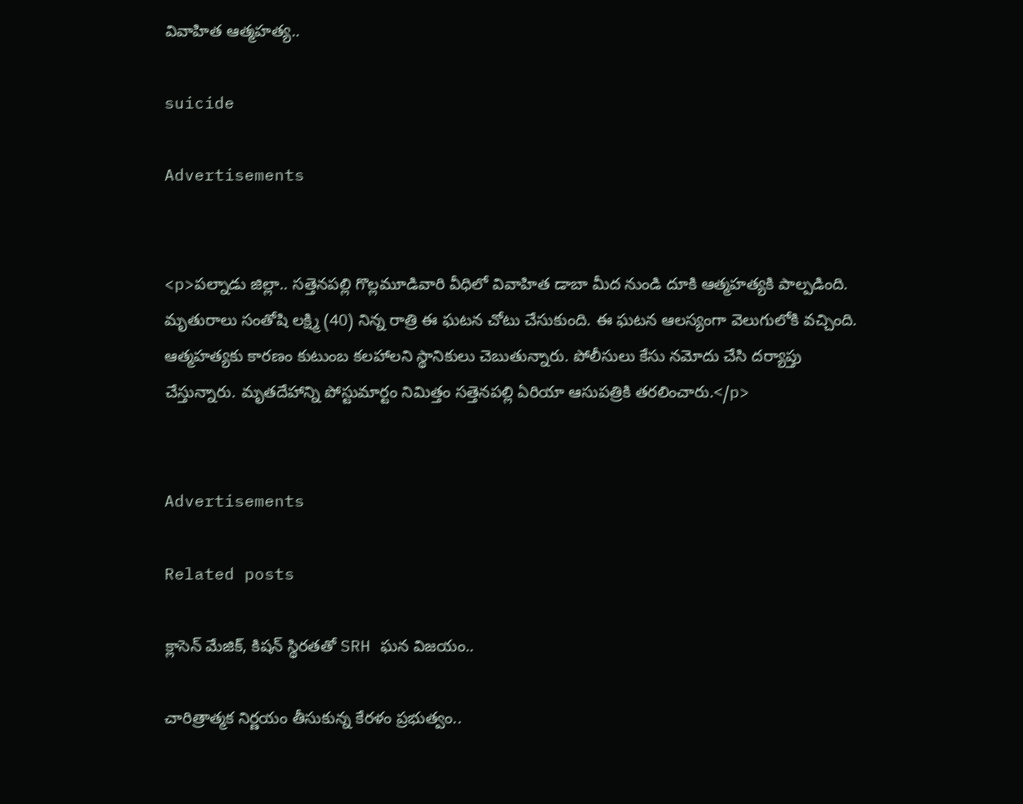వివాహిత ఆత్మహత్య..

suicide

Advertisements


<p>పల్నాడు జిల్లా.. సత్తెనపల్లి గొల్లమూడివారి వీధిలో వివాహిత డాబా మీద నుండి దూకి ఆత్మహత్యకి పాల్పడింది. మృతురాలు సంతోషి లక్ష్మి (40) నిన్న రాత్రి ఈ ఘటన చోటు చేసుకుంది. ఈ ఘటన ఆలస్యంగా వెలుగులోకి వచ్చింది. ఆత్మహత్యకు కారణం కుటుంబ కలహాలని స్థానికులు చెబుతున్నారు. పోలీసులు కేసు నమోదు చేసి దర్యాప్తు చేస్తున్నారు. మృతదేహాన్ని పోస్టుమార్టం నిమిత్తం సత్తెనపల్లి ఏరియా ఆసుపత్రికి తరలించారు.</p>


Advertisements

Related posts

క్లాసెన్ మేజిక్, కిషన్ స్థిరతతో SRH ఘన విజయం..

చారిత్రాత్మక నిర్ణయం తీసుకున్న కేరళం ప్రభుత్వం..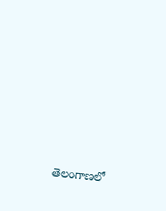తెలంగాణలో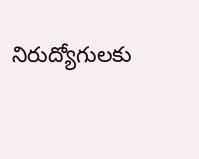నిరుద్యోగులకు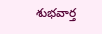శుభవార్త